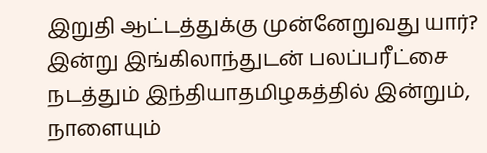இறுதி ஆட்டத்துக்கு முன்னேறுவது யார்? இன்று இங்கிலாந்துடன் பலப்பரீட்சை நடத்தும் இந்தியாதமிழகத்தில் இன்றும், நாளையும்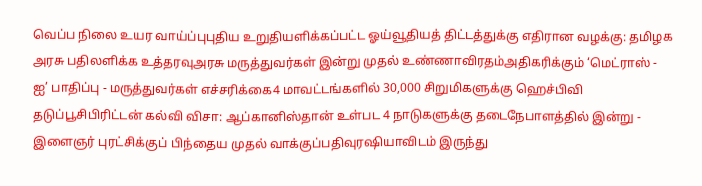வெப்ப நிலை உயர வாய்ப்புபுதிய உறுதியளிக்கப்பட்ட ஓய்வூதியத் திட்டத்துக்கு எதிரான வழக்கு: தமிழக அரசு பதிலளிக்க உத்தரவுஅரசு மருத்துவர்கள் இன்று முதல் உண்ணாவிரதம்அதிகரிக்கும் ‘மெட்ராஸ் - ஐ’ பாதிப்பு - மருத்துவர்கள் எச்சரிக்கை4 மாவட்டங்களில் 30,000 சிறுமிகளுக்கு ஹெச்பிவி தடுப்பூசிபிரிட்டன் கல்வி விசா: ஆப்கானிஸ்தான் உள்பட 4 நாடுகளுக்கு தடைநேபாளத்தில் இன்று - இளைஞர் புரட்சிக்குப் பிந்தைய முதல் வாக்குப்பதிவுரஷியாவிடம் இருந்து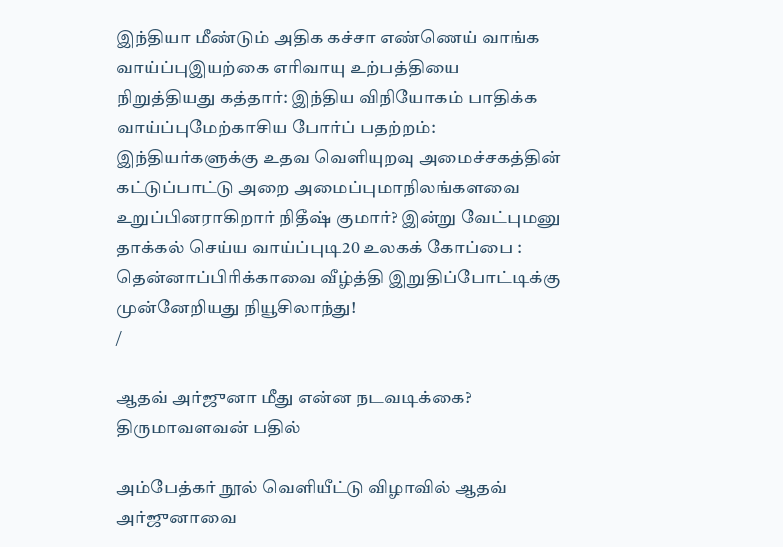இந்தியா மீண்டும் அதிக கச்சா எண்ணெய் வாங்க வாய்ப்புஇயற்கை எரிவாயு உற்பத்தியை நிறுத்தியது கத்தார்: இந்திய விநியோகம் பாதிக்க வாய்ப்புமேற்காசிய போர்ப் பதற்றம்: இந்தியர்களுக்கு உதவ வெளியுறவு அமைச்சகத்தின் கட்டுப்பாட்டு அறை அமைப்புமாநிலங்களவை உறுப்பினராகிறார் நிதீஷ் குமார்? இன்று வேட்புமனு தாக்கல் செய்ய வாய்ப்புடி20 உலகக் கோப்பை : தென்னாப்பிரிக்காவை வீழ்த்தி இறுதிப்போட்டிக்கு முன்னேறியது நியூசிலாந்து!
/

ஆதவ் அர்ஜுனா மீது என்ன நடவடிக்கை? திருமாவளவன் பதில்

அம்பேத்கர் நூல் வெளியீட்டு விழாவில் ஆதவ் அர்ஜுனாவை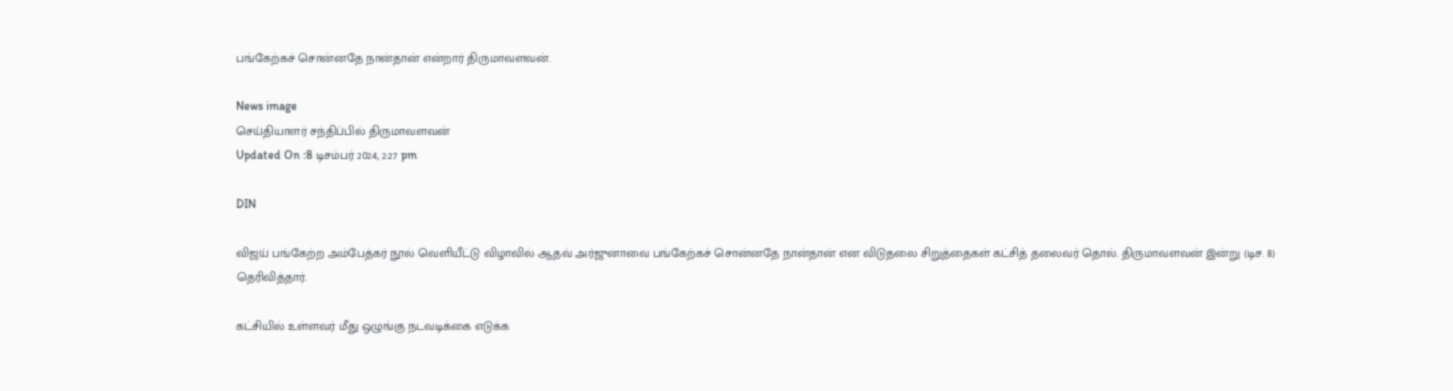பங்கேற்கச் சொன்னதே நான்தான் என்றார் திருமாவளவன்.

News image
செய்தியாளர் சந்திப்பில் திருமாவளவன்
Updated On :8 டிசம்பர் 2024, 2:27 pm

DIN

விஜய் பங்கேற்ற அம்பேத்கர் நூல் வெளியீட்டு விழாவில் ஆதவ் அர்ஜுனாவை பங்கேற்கச் சொன்னதே நான்தான் என விடுதலை சிறுத்தைகள் கட்சித் தலைவர் தொல். திருமாவளவன் இன்று (டிச. 8) தெரிவித்தார்.

கட்சியில் உள்ளவர் மீது ஒழுங்கு நடவடிக்கை எடுக்க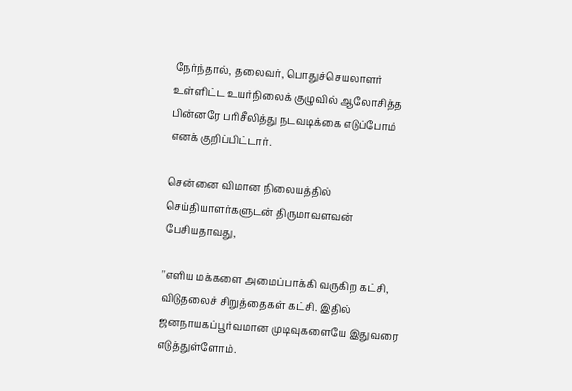நேர்ந்தால், தலைவர், பொதுச்செயலாளர் உள்ளிட்ட உயர்நிலைக் குழுவில் ஆலோசித்த பின்னரே பரிசீலித்து நடவடிக்கை எடுப்போம் எனக் குறிப்பிட்டார்.

சென்னை விமான நிலையத்தில் செய்தியாளர்களுடன் திருமாவளவன் பேசியதாவது,

''எளிய மக்களை அமைப்பாக்கி வருகிற கட்சி, விடுதலைச் சிறுத்தைகள் கட்சி. இதில் ஜனநாயகப்பூர்வமான முடிவுகளையே இதுவரை எடுத்துள்ளோம்.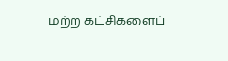மற்ற கட்சிகளைப்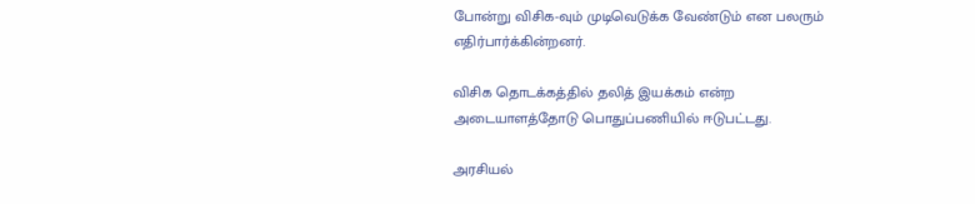போன்று விசிக-வும் முடிவெடுக்க வேண்டும் என பலரும் எதிர்பார்க்கின்றனர்.

விசிக தொடக்கத்தில் தலித் இயக்கம் என்ற அடையாளத்தோடு பொதுப்பணியில் ஈடுபட்டது.

அரசியல்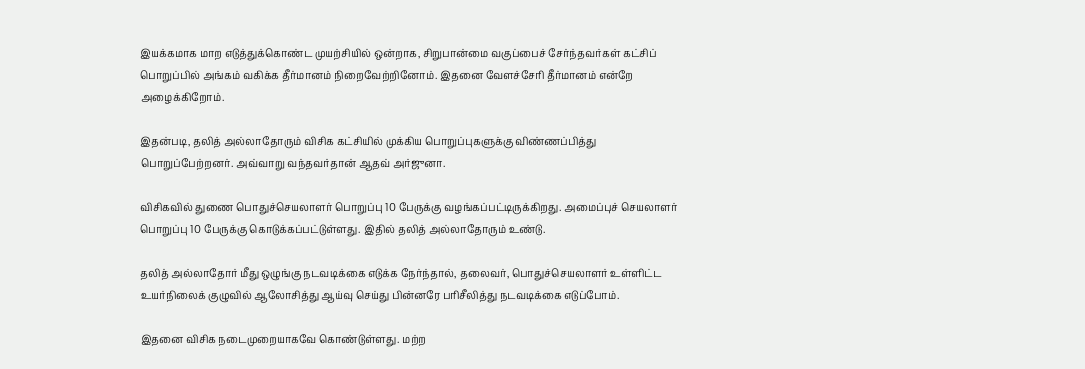இயக்கமாக மாற எடுத்துக்கொண்ட முயற்சியில் ஒன்றாக, சிறுபான்மை வகுப்பைச் சேர்ந்தவர்கள் கட்சிப் பொறுப்பில் அங்கம் வகிக்க தீர்மானம் நிறைவேற்றினோம். இதனை வேளச்சேரி தீர்மானம் என்றே அழைக்கிறோம்.

இதன்படி, தலித் அல்லாதோரும் விசிக கட்சியில் முக்கிய பொறுப்புகளுக்கு விண்ணப்பித்து பொறுப்பேற்றனர். அவ்வாறு வந்தவர்தான் ஆதவ் அர்ஜுனா.

விசிகவில் துணை பொதுச்செயலாளர் பொறுப்பு 10 பேருக்கு வழங்கப்பட்டிருக்கிறது. அமைப்புச் செயலாளர் பொறுப்பு 10 பேருக்கு கொடுக்கப்பட்டுள்ளது. இதில் தலித் அல்லாதோரும் உண்டு.

தலித் அல்லாதோர் மீது ஒழுங்கு நடவடிக்கை எடுக்க நேர்ந்தால், தலைவர், பொதுச்செயலாளர் உள்ளிட்ட உயர்நிலைக் குழுவில் ஆலோசித்து ஆய்வு செய்து பின்னரே பரிசீலித்து நடவடிக்கை எடுப்போம்.

இதனை விசிக நடைமுறையாகவே கொண்டுள்ளது. மற்ற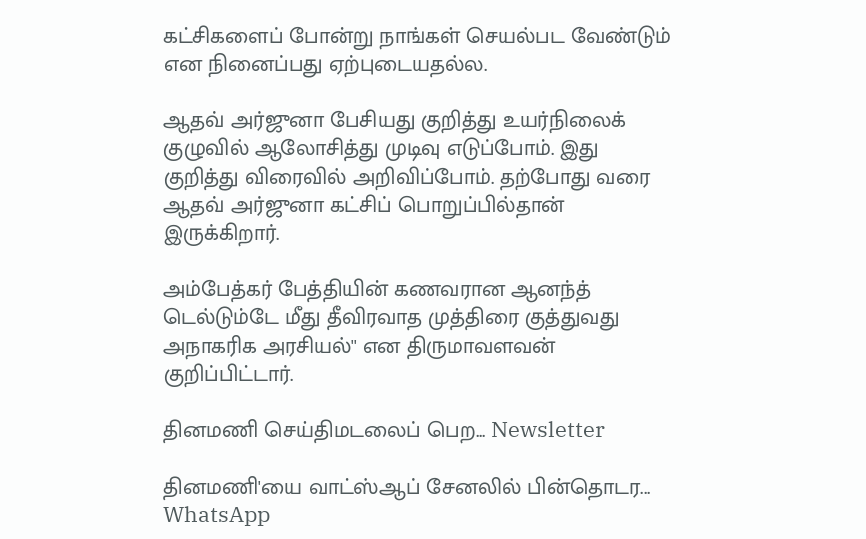கட்சிகளைப் போன்று நாங்கள் செயல்பட வேண்டும் என நினைப்பது ஏற்புடையதல்ல.

ஆதவ் அர்ஜுனா பேசியது குறித்து உயர்நிலைக் குழுவில் ஆலோசித்து முடிவு எடுப்போம். இது குறித்து விரைவில் அறிவிப்போம். தற்போது வரை ஆதவ் அர்ஜுனா கட்சிப் பொறுப்பில்தான் இருக்கிறார்.

அம்பேத்கர் பேத்தியின் கணவரான ஆனந்த் டெல்டும்டே மீது தீவிரவாத முத்திரை குத்துவது அநாகரிக அரசியல்'' என திருமாவளவன் குறிப்பிட்டார்.

தினமணி செய்திமடலைப் பெற... Newsletter

தினமணி'யை வாட்ஸ்ஆப் சேனலில் பின்தொடர... WhatsApp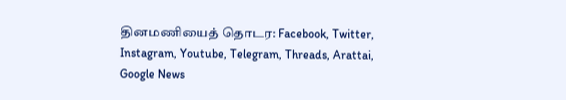தினமணியைத் தொடர: Facebook, Twitter, Instagram, Youtube, Telegram, Threads, Arattai, Google News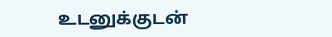உடனுக்குடன்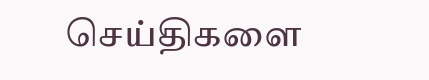செய்திகளை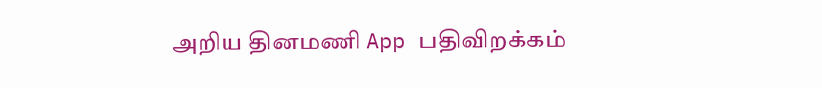அறிய தினமணி App பதிவிறக்கம்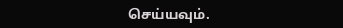செய்யவும்.